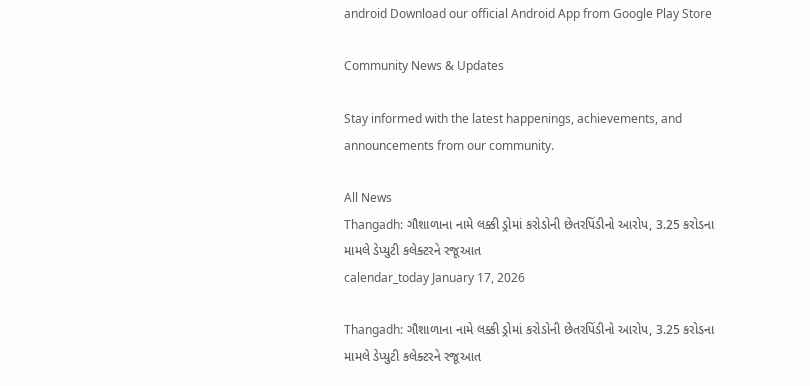android Download our official Android App from Google Play Store

Community News & Updates

Stay informed with the latest happenings, achievements, and announcements from our community.

All News
Thangadh: ગૌશાળાના નામે લક્કી ડ્રોમાં કરોડોની છેતરપિંડીનો આરોપ, 3.25 કરોડના મામલે ડેપ્યુટી કલેક્ટરને રજૂઆત
calendar_today January 17, 2026

Thangadh: ગૌશાળાના નામે લક્કી ડ્રોમાં કરોડોની છેતરપિંડીનો આરોપ, 3.25 કરોડના મામલે ડેપ્યુટી કલેક્ટરને રજૂઆત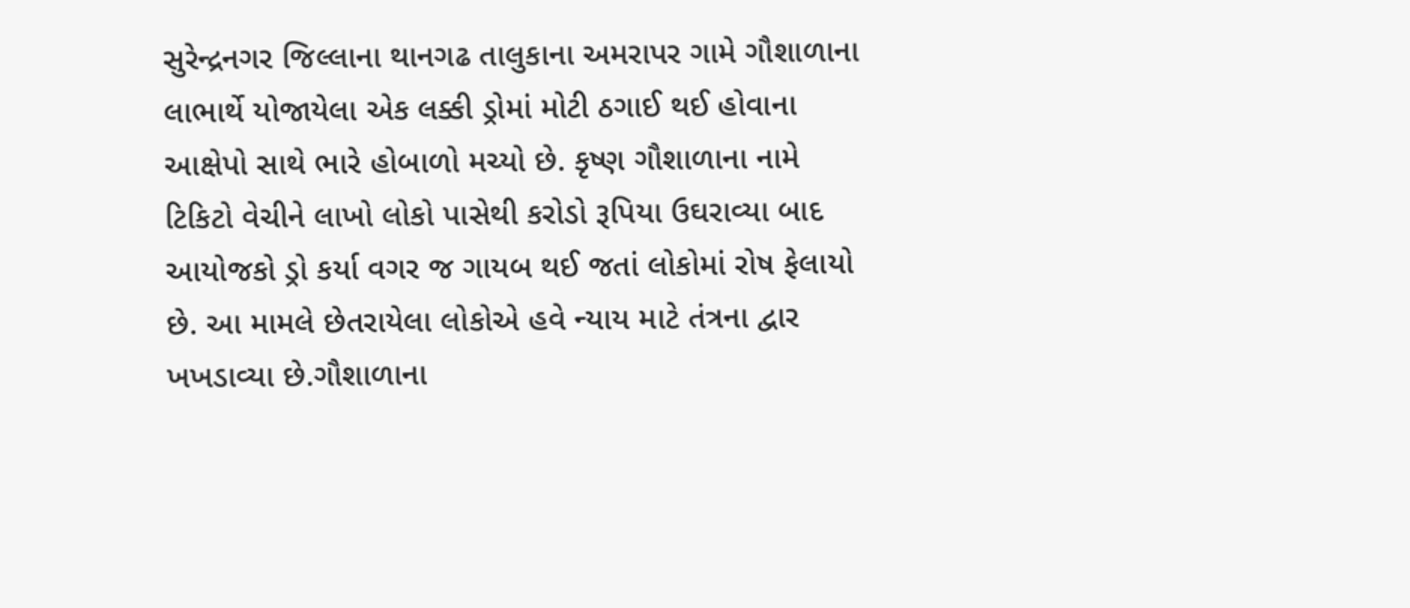સુરેન્દ્રનગર જિલ્લાના થાનગઢ તાલુકાના અમરાપર ગામે ગૌશાળાના લાભાર્થે યોજાયેલા એક લક્કી ડ્રોમાં મોટી ઠગાઈ થઈ હોવાના આક્ષેપો સાથે ભારે હોબાળો મચ્યો છે. કૃષ્ણ ગૌશાળાના નામે ટિકિટો વેચીને લાખો લોકો પાસેથી કરોડો રૂપિયા ઉઘરાવ્યા બાદ આયોજકો ડ્રો કર્યા વગર જ ગાયબ થઈ જતાં લોકોમાં રોષ ફેલાયો છે. આ મામલે છેતરાયેલા લોકોએ હવે ન્યાય માટે તંત્રના દ્વાર ખખડાવ્યા છે.ગૌશાળાના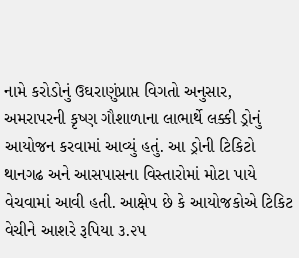નામે કરોડોનું ઉઘરાણુંપ્રાપ્ત વિગતો અનુસાર, અમરાપરની કૃષ્ણ ગૌશાળાના લાભાર્થે લક્કી ડ્રોનું આયોજન કરવામાં આવ્યું હતું. આ ડ્રોની ટિકિટો થાનગઢ અને આસપાસના વિસ્તારોમાં મોટા પાયે વેચવામાં આવી હતી. આક્ષેપ છે કે આયોજકોએ ટિકિટ વેચીને આશરે રૂપિયા ૩.૨૫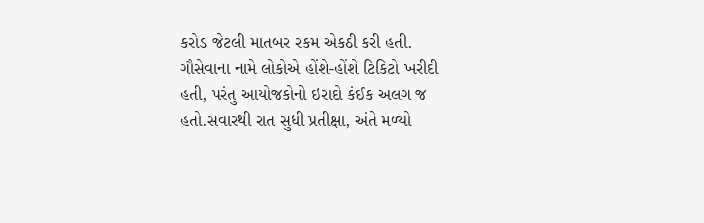કરોડ જેટલી માતબર રકમ એકઠી કરી હતી. ગૌસેવાના નામે લોકોએ હોંશે-હોંશે ટિકિટો ખરીદી હતી, પરંતુ આયોજકોનો ઇરાદો કંઈક અલગ જ હતો.સવારથી રાત સુધી પ્રતીક્ષા, અંતે મળ્યો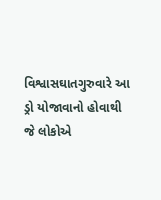વિશ્વાસઘાતગુરુવારે આ ડ્રો યોજાવાનો હોવાથી જે લોકોએ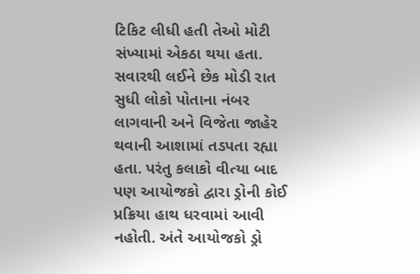ટિકિટ લીધી હતી તેઓ મોટી સંખ્યામાં એકઠા થયા હતા. સવારથી લઈને છેક મોડી રાત સુધી લોકો પોતાના નંબર લાગવાની અને વિજેતા જાહેર થવાની આશામાં તડપતા રહ્યા હતા. પરંતુ કલાકો વીત્યા બાદ પણ આયોજકો દ્વારા ડ્રોની કોઈ પ્રક્રિયા હાથ ધરવામાં આવી નહોતી. અંતે આયોજકો ડ્રો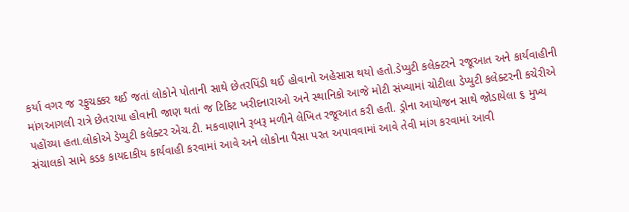કર્યા વગર જ રફુચક્કર થઈ જતાં લોકોને પોતાની સાથે છેતરપિંડી થઈ હોવાનો અહેસાસ થયો હતો.ડેપ્યુટી કલેક્ટરને રજૂઆત અને કાર્યવાહીની માંગઆગલી રાત્રે છેતરાયા હોવાની જાણ થતાં જ ટિકિટ ખરીદનારાઓ અને સ્થાનિકો આજે મોટી સંખ્યામાં ચોટીલા ડેપ્યુટી કલેક્ટરની કચેરીએ પહોંચ્યા હતા.લોકોએ ડેપ્યુટી કલેક્ટર એચ.ટી. મકવાણાને રૂબરૂ મળીને લેખિત રજૂઆત કરી હતી. ડ્રોના આયોજન સાથે જોડાયેલા ૬ મુખ્ય સંચાલકો સામે કડક કાયદાકીય કાર્યવાહી કરવામાં આવે અને લોકોના પૈસા પરત અપાવવામાં આવે તેવી માંગ કરવામાં આવી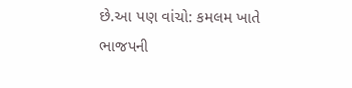છે.આ પણ વાંચો: કમલમ ખાતે ભાજપની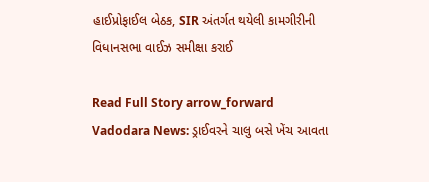હાઈપ્રોફાઈલ બેઠક, SIR અંતર્ગત થયેલી કામગીરીની વિધાનસભા વાઈઝ સમીક્ષા કરાઈ

Read Full Story arrow_forward
Vadodara News: ડ્રાઈવરને ચાલુ બસે ખેંચ આવતા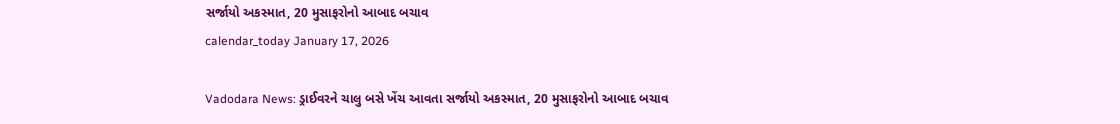સર્જાયો અકસ્માત, 20 મુસાફરોનો આબાદ બચાવ
calendar_today January 17, 2026

Vadodara News: ડ્રાઈવરને ચાલુ બસે ખેંચ આવતા સર્જાયો અકસ્માત, 20 મુસાફરોનો આબાદ બચાવ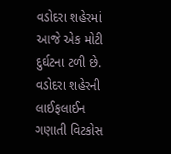વડોદરા શહેરમાં આજે એક મોટી દુર્ઘટના ટળી છે. વડોદરા શહેરની લાઈફલાઈન ગણાતી વિટકોસ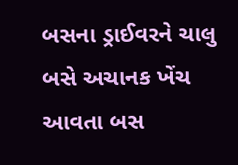બસના ડ્રાઈવરને ચાલુ બસે અચાનક ખેંચ આવતા બસ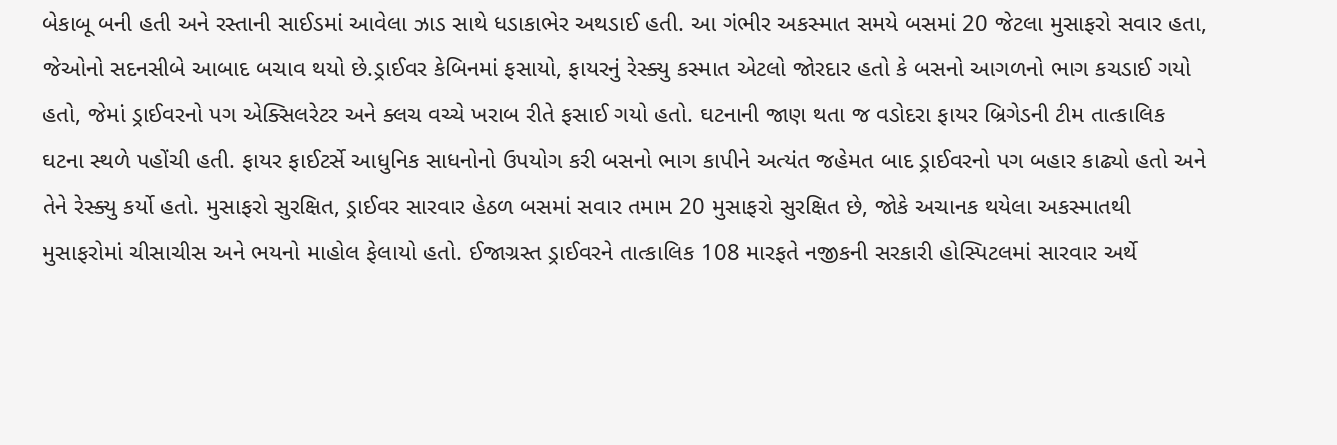બેકાબૂ બની હતી અને રસ્તાની સાઈડમાં આવેલા ઝાડ સાથે ધડાકાભેર અથડાઈ હતી. આ ગંભીર અકસ્માત સમયે બસમાં 20 જેટલા મુસાફરો સવાર હતા, જેઓનો સદનસીબે આબાદ બચાવ થયો છે.ડ્રાઈવર કેબિનમાં ફસાયો, ફાયરનું રેસ્ક્યુ કસ્માત એટલો જોરદાર હતો કે બસનો આગળનો ભાગ કચડાઈ ગયો હતો, જેમાં ડ્રાઈવરનો પગ એક્સિલરેટર અને ક્લચ વચ્ચે ખરાબ રીતે ફસાઈ ગયો હતો. ઘટનાની જાણ થતા જ વડોદરા ફાયર બ્રિગેડની ટીમ તાત્કાલિક ઘટના સ્થળે પહોંચી હતી. ફાયર ફાઈટર્સે આધુનિક સાધનોનો ઉપયોગ કરી બસનો ભાગ કાપીને અત્યંત જહેમત બાદ ડ્રાઈવરનો પગ બહાર કાઢ્યો હતો અને તેને રેસ્ક્યુ કર્યો હતો. મુસાફરો સુરક્ષિત, ડ્રાઈવર સારવાર હેઠળ બસમાં સવાર તમામ 20 મુસાફરો સુરક્ષિત છે, જોકે અચાનક થયેલા અકસ્માતથી મુસાફરોમાં ચીસાચીસ અને ભયનો માહોલ ફેલાયો હતો. ઈજાગ્રસ્ત ડ્રાઈવરને તાત્કાલિક 108 મારફતે નજીકની સરકારી હોસ્પિટલમાં સારવાર અર્થે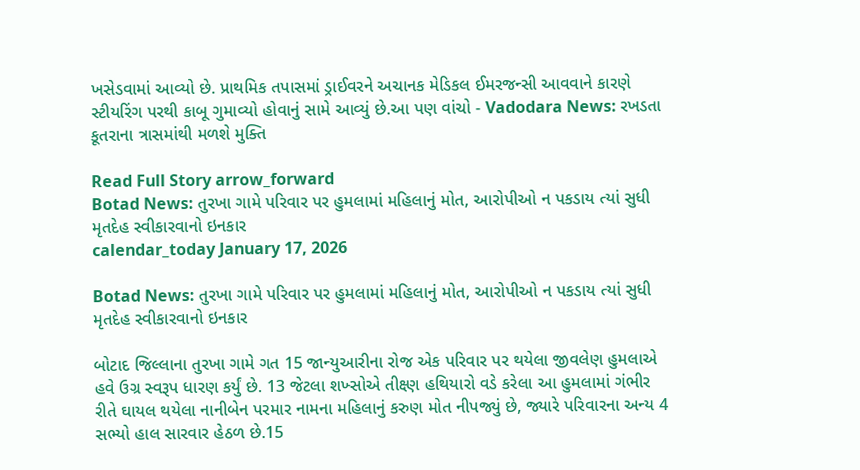ખસેડવામાં આવ્યો છે. પ્રાથમિક તપાસમાં ડ્રાઈવરને અચાનક મેડિકલ ઈમરજન્સી આવવાને કારણે સ્ટીયરિંગ પરથી કાબૂ ગુમાવ્યો હોવાનું સામે આવ્યું છે.આ પણ વાંચો - Vadodara News: રખડતા કૂતરાના ત્રાસમાંથી મળશે મુક્તિ

Read Full Story arrow_forward
Botad News: તુરખા ગામે પરિવાર પર હુમલામાં મહિલાનું મોત, આરોપીઓ ન પકડાય ત્યાં સુધી મૃતદેહ સ્વીકારવાનો ઇનકાર
calendar_today January 17, 2026

Botad News: તુરખા ગામે પરિવાર પર હુમલામાં મહિલાનું મોત, આરોપીઓ ન પકડાય ત્યાં સુધી મૃતદેહ સ્વીકારવાનો ઇનકાર

બોટાદ જિલ્લાના તુરખા ગામે ગત 15 જાન્યુઆરીના રોજ એક પરિવાર પર થયેલા જીવલેણ હુમલાએ હવે ઉગ્ર સ્વરૂપ ધારણ કર્યું છે. 13 જેટલા શખ્સોએ તીક્ષ્ણ હથિયારો વડે કરેલા આ હુમલામાં ગંભીર રીતે ઘાયલ થયેલા નાનીબેન પરમાર નામના મહિલાનું કરુણ મોત નીપજ્યું છે, જ્યારે પરિવારના અન્ય 4 સભ્યો હાલ સારવાર હેઠળ છે.15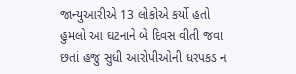જાન્યુઆરીએ 13 લોકોએ કર્યો હતો હુમલો આ ઘટનાને બે દિવસ વીતી જવા છતાં હજુ સુધી આરોપીઓની ધરપકડ ન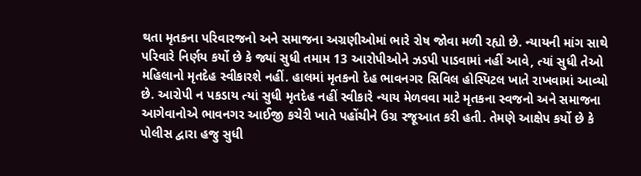થતા મૃતકના પરિવારજનો અને સમાજના અગ્રણીઓમાં ભારે રોષ જોવા મળી રહ્યો છે. ન્યાયની માંગ સાથે પરિવારે નિર્ણય કર્યો છે કે જ્યાં સુધી તમામ 13 આરોપીઓને ઝડપી પાડવામાં નહીં આવે, ત્યાં સુધી તેઓ મહિલાનો મૃતદેહ સ્વીકારશે નહીં. હાલમાં મૃતકનો દેહ ભાવનગર સિવિલ હોસ્પિટલ ખાતે રાખવામાં આવ્યો છે. આરોપી ન પકડાય ત્યાં સુધી મૃતદેહ નહીં સ્વીકારે ન્યાય મેળવવા માટે મૃતકના સ્વજનો અને સમાજના આગેવાનોએ ભાવનગર આઈજી કચેરી ખાતે પહોંચીને ઉગ્ર રજૂઆત કરી હતી. તેમણે આક્ષેપ કર્યો છે કે પોલીસ દ્વારા હજુ સુધી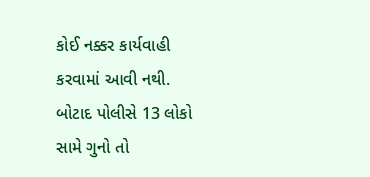કોઈ નક્કર કાર્યવાહી કરવામાં આવી નથી. બોટાદ પોલીસે 13 લોકો સામે ગુનો તો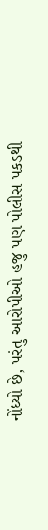નોંધ્યો છે, પરંતુ આરોપીઓ હજુ પણ પોલીસ પકડથી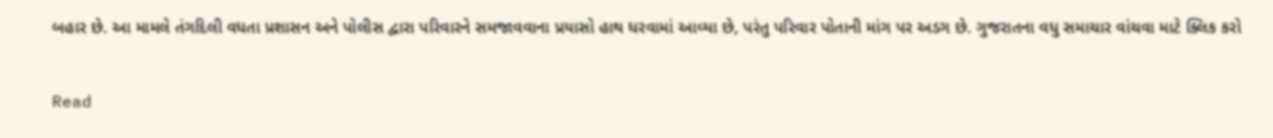બહાર છે. આ મામલે તંગદિલી વધતા પ્રશાસન અને પોલીસ દ્વારા પરિવારને સમજાવવાના પ્રયાસો હાથ ધરવામાં આવ્યા છે, પરંતુ પરિવાર પોતાની માંગ પર અડગ છે. ગુજરાતના વધુ સમાચાર વાંચવા માટે ક્લિક કરો

Read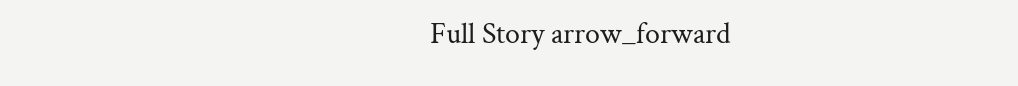Full Story arrow_forward